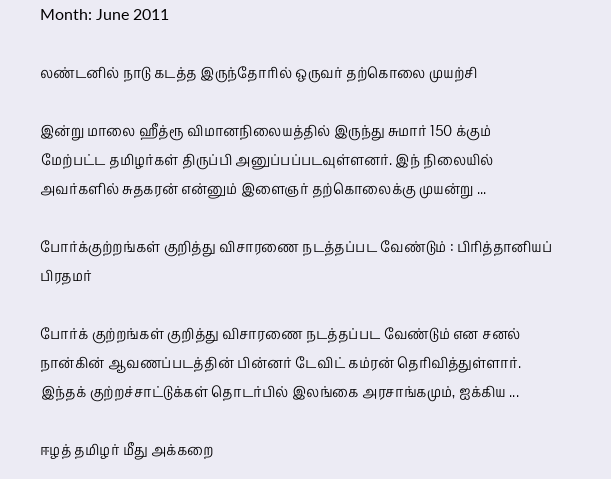Month: June 2011

லண்டனில் நாடு கடத்த இருந்தோரில் ஒருவர் தற்கொலை முயற்சி

இன்று மாலை ஹீத்ரூ விமானநிலையத்தில் இருந்து சுமார் 150 க்கும் மேற்பட்ட தமிழர்கள் திருப்பி அனுப்பப்படவுள்ளனர். இந் நிலையில் அவர்களில் சுதகரன் என்னும் இளைஞர் தற்கொலைக்கு முயன்று ...

போர்க்குற்றங்கள் குறித்து விசாரணை நடத்தப்பட வேண்டும் : பிரித்தானியப் பிரதமர்

போர்க் குற்றங்கள் குறித்து விசாரணை நடத்தப்பட வேண்டும் என சனல் நான்கின் ஆவணப்படத்தின் பின்னர் டேவிட் கம்ரன் தெரிவித்துள்ளார். இந்தக் குற்றச்சாட்டுக்கள் தொடர்பில் இலங்கை அரசாங்கமும், ஐக்கிய ...

ஈழத் தமிழர் மீது அக்கறை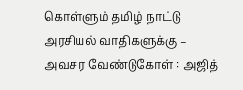கொள்ளும் தமிழ் நாட்டு அரசியல் வாதிகளுக்கு – அவசர வேண்டுகோள் : அஜித்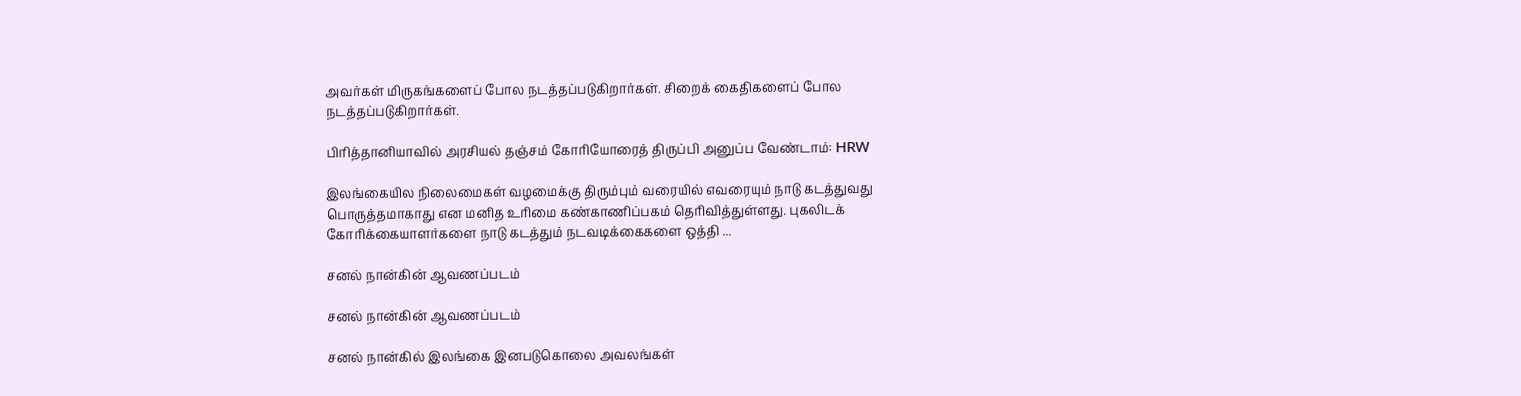அவர்கள் மிருகங்களைப் போல நடத்தப்படுகிறார்கள். சிறைக் கைதிகளைப் போல நடத்தப்படுகிறார்கள்.

பிரித்தானியாவில் அரசியல் தஞ்சம் கோரியோரைத் திருப்பி அனுப்ப வேண்டாம்: HRW

இலங்கையில நிலைமைகள் வழமைக்கு திரும்பும் வரையில் எவரையும் நாடு கடத்துவது பொருத்தமாகாது என மனித உரிமை கண்காணிப்பகம் தெரிவித்துள்ளது. புகலிடக் கோரிக்கையாளர்களை நாடு கடத்தும் நடவடிக்கைகளை ஒத்தி ...

சனல் நான்கின் ஆவணப்படம்

சனல் நான்கின் ஆவணப்படம்

சனல் நான்கில் இலங்கை இனபடுகொலை அவலங்கள்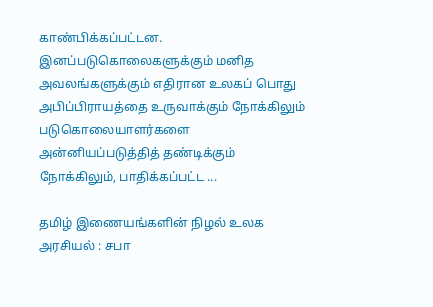காண்பிக்கப்பட்டன. இனப்படுகொலைகளுக்கும் மனித அவலங்களுக்கும் எதிரான உலகப் பொது அபிப்பிராயத்தை உருவாக்கும் நோக்கிலும் படுகொலையாளர்களை அன்னியப்படுத்தித் தண்டிக்கும் நோக்கிலும், பாதிக்கப்பட்ட ...

தமிழ் இணையங்களின் நிழல் உலக அரசியல் : சபா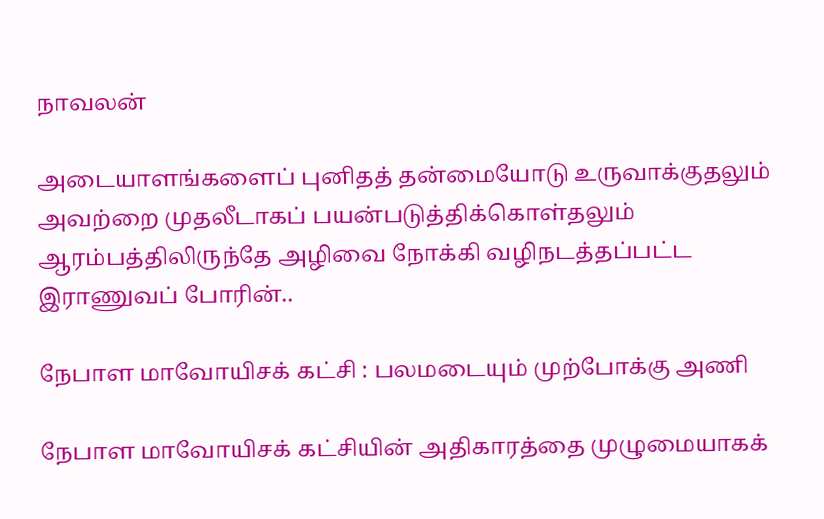நாவலன்

அடையாளங்களைப் புனிதத் தன்மையோடு உருவாக்குதலும் அவற்றை முதலீடாகப் பயன்படுத்திக்கொள்தலும் ஆரம்பத்திலிருந்தே அழிவை நோக்கி வழிநடத்தப்பட்ட இராணுவப் போரின்..

நேபாள மாவோயிசக் கட்சி : பலமடையும் முற்போக்கு அணி

நேபாள மாவோயிசக் கட்சியின் அதிகாரத்தை முழுமையாகக்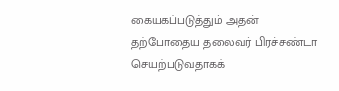கையகப்படுத்தும் அதன் தற்போதைய தலைவர் பிரச்சண்டா செயற்படுவதாகக்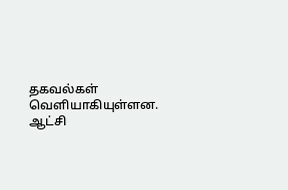தகவல்கள் வெளியாகியுள்ளன. ஆட்சி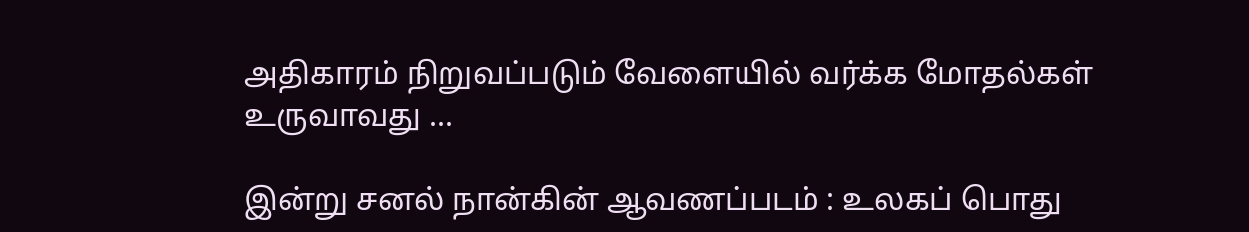அதிகாரம் நிறுவப்படும் வேளையில் வர்க்க மோதல்கள் உருவாவது ...

இன்று சனல் நான்கின் ஆவணப்படம் : உலகப் பொது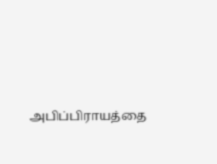அபிப்பிராயத்தை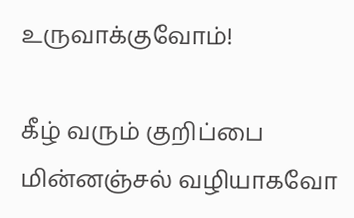உருவாக்குவோம்!

கீழ் வரும் குறிப்பை மின்னஞ்சல் வழியாகவோ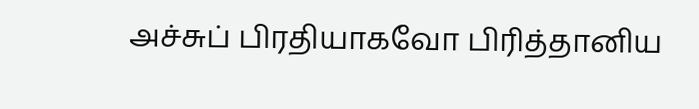அச்சுப் பிரதியாகவோ பிரித்தானிய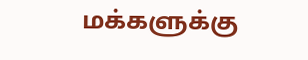மக்களுக்கு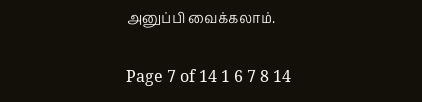அனுப்பி வைக்கலாம்.

Page 7 of 14 1 6 7 8 14